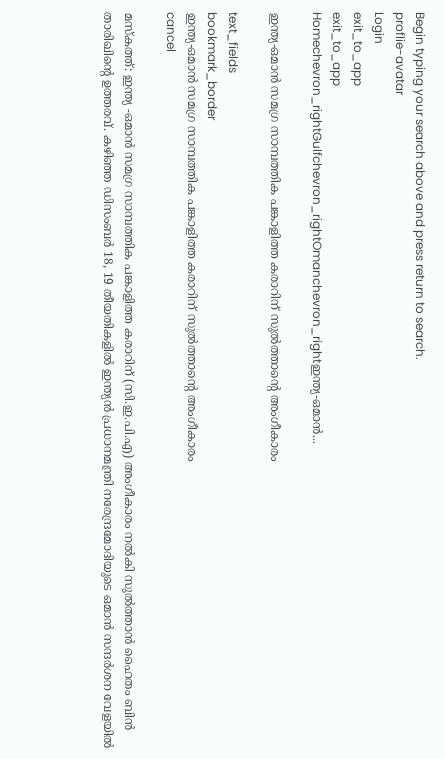Begin typing your search above and press return to search.
proflie-avatar
Login
exit_to_app
exit_to_app
Homechevron_rightGulfchevron_rightOmanchevron_rightഇന്ത്യ-ഒമാൻ...

ഇന്ത്യ-ഒമാൻ സമഗ്ര സാമ്പത്തിക പങ്കാളിത്ത കരാറിന് സുൽത്താന്റെ അംഗീകാരം

text_fields
bookmark_border
ഇന്ത്യ-ഒമാൻ സമഗ്ര സാമ്പത്തിക പങ്കാളിത്ത കരാറിന് സുൽത്താന്റെ അംഗീകാരം
cancel

മസ്കത്ത്: ഇന്ത്യ -ഒമാൻ സമഗ്ര സാമ്പത്തിക പങ്കാളിത്ത കരാറിന് (സി.ഇ.പി.എ) അംഗീകാരം നൽകി സുൽത്താൻ ഹൈതം ബിൻ താരിഖിന്റെ ഉത്തരവ്. കഴിഞ്ഞ ഡിസംബർ 18, 19 തീയതികളിൽ ഇന്ത്യൻ പ്രധാനമന്ത്രി നരേന്ദ്രമോദിയുടെ ഒമാൻ സന്ദർശന വേളയിൽ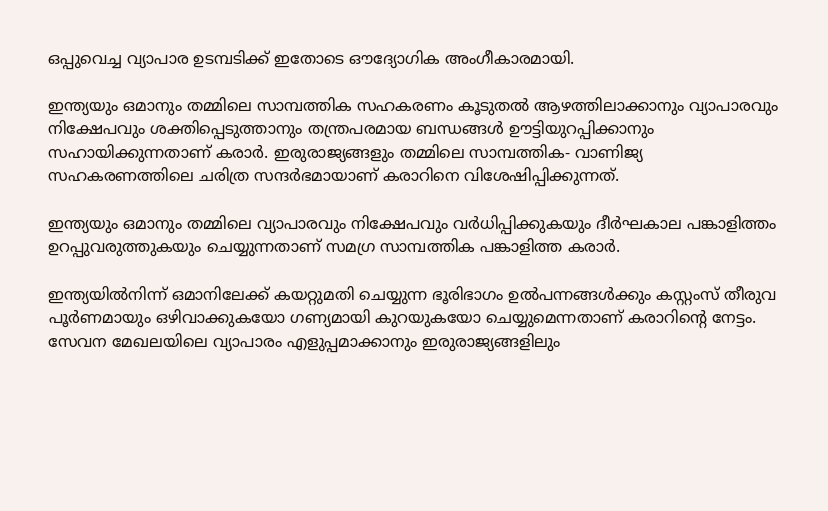ഒപ്പുവെച്ച വ്യാപാര ഉടമ്പടിക്ക് ഇതോടെ ഔദ്യോഗിക അംഗീകാരമായി.

ഇന്ത്യയും ഒമാനും തമ്മിലെ സാമ്പത്തിക സഹകരണം കൂടുതൽ ആഴത്തിലാക്കാനും വ്യാപാരവും നിക്ഷേപവും ശക്തിപ്പെടുത്താനും തന്ത്രപരമായ ബന്ധങ്ങൾ ഊട്ടിയുറപ്പിക്കാനും സഹായിക്കുന്നതാണ് കരാർ. ഇരുരാജ്യങ്ങളും തമ്മിലെ സാമ്പത്തിക- വാണിജ്യ സഹകരണത്തിലെ ചരിത്ര സന്ദർഭമായാണ് കരാറിനെ വിശേഷിപ്പിക്കുന്നത്.

ഇന്ത്യയും ഒമാനും തമ്മിലെ വ്യാപാരവും നിക്ഷേപവും വർധിപ്പിക്കുകയും ദീർഘകാല പങ്കാളിത്തം ഉറപ്പുവരുത്തുകയും ചെയ്യുന്നതാണ് സമഗ്ര സാമ്പത്തിക പങ്കാളിത്ത കരാർ.

ഇന്ത്യയിൽനിന്ന് ഒമാനിലേക്ക് കയറ്റുമതി ചെയ്യുന്ന ഭൂരിഭാഗം ഉൽപന്നങ്ങൾക്കും കസ്റ്റംസ് തീരുവ പൂർണമായും ഒഴിവാക്കുകയോ ഗണ്യമായി കുറയുകയോ ചെയ്യുമെന്നതാണ് കരാറിന്റെ നേട്ടം. സേവന മേഖലയിലെ വ്യാപാരം എളുപ്പമാക്കാനും ഇരുരാജ്യങ്ങളിലും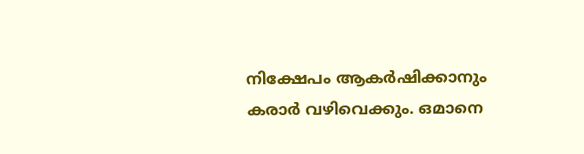നിക്ഷേപം ആകർഷിക്കാനും കരാർ വഴിവെക്കും. ഒമാനെ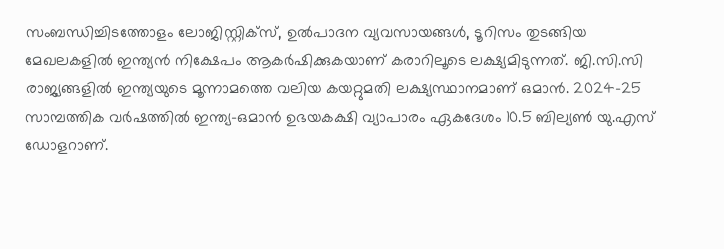സംബന്ധിച്ചിടത്തോളം ലോജിസ്റ്റിക്സ്, ഉൽപാദന വ്യവസായങ്ങൾ, ടൂറിസം തുടങ്ങിയ മേഖലകളിൽ ഇന്ത്യൻ നിക്ഷേപം ആകർഷിക്കുകയാണ് കരാറിലൂടെ ലക്ഷ്യമിടുന്നത്. ജി.സി.സി രാജ്യങ്ങളിൽ ഇന്ത്യയുടെ മൂന്നാമത്തെ വലിയ കയറ്റുമതി ലക്ഷ്യസ്ഥാനമാണ് ഒമാൻ. 2024-25 സാമ്പത്തിക വർഷത്തിൽ ഇന്ത്യ-ഒമാൻ ഉഭയകക്ഷി വ്യാപാരം ഏകദേശം 10.5 ബില്യൺ യു.എസ് ഡോളറാണ്.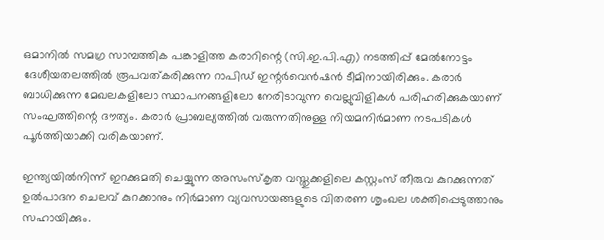ഒമാനിൽ സമഗ്ര സാമ്പത്തിക പങ്കാളിത്ത കരാറിന്റെ (സി.ഇ.പി.എ) നടത്തിപ്പ് മേൽനോട്ടം ദേശീയതലത്തിൽ രൂപവത്കരിക്കുന്ന റാപിഡ് ഇന്റർവെൻഷൻ ടീമിനായിരിക്കും. കരാർ ബാധിക്കുന്ന മേഖലകളിലോ സ്ഥാപനങ്ങളിലോ നേരിടാവുന്ന വെല്ലുവിളികൾ പരിഹരിക്കുകയാണ് സംഘത്തിന്റെ ദൗത്യം. കരാർ പ്രാബല്യത്തിൽ വരുന്നതിനുള്ള നിയമനിർമാണ നടപടികൾ പൂർത്തിയാക്കി വരികയാണ്.

ഇന്ത്യയിൽനിന്ന് ഇറക്കുമതി ചെയ്യുന്ന അസംസ്കൃത വസ്തുക്കളിലെ കസ്റ്റംസ് തീരുവ കുറക്കുന്നത് ഉൽപാദന ചെലവ് കുറക്കാനും നിർമാണ വ്യവസായങ്ങളുടെ വിതരണ ശൃംഖല ശക്തിപ്പെടുത്താനും സഹായിക്കും.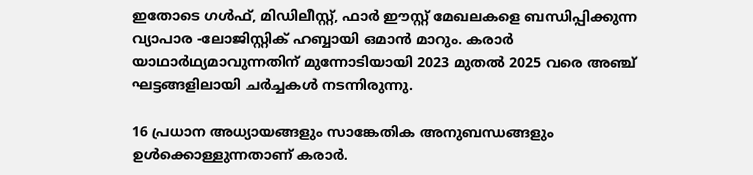ഇതോടെ ഗൾഫ്, മിഡിലീസ്റ്റ്, ഫാർ ഈസ്റ്റ് മേഖലകളെ ബന്ധിപ്പിക്കുന്ന വ്യാപാര -ലോജിസ്റ്റിക് ഹബ്ബായി ഒമാൻ മാറും. കരാർ യാഥാർഥ്യമാവുന്നതിന് മുന്നോടിയായി 2023 മുതൽ 2025 വരെ അഞ്ച് ഘട്ടങ്ങളിലായി ചർച്ചകൾ നടന്നിരുന്നു.

16 പ്രധാന അധ്യായങ്ങളും സാങ്കേതിക അനുബന്ധങ്ങളും ഉൾക്കൊള്ളുന്നതാണ് കരാർ.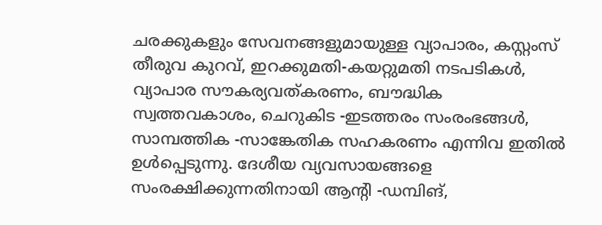ചരക്കുകളും സേവനങ്ങളുമായുള്ള വ്യാപാരം, കസ്റ്റംസ് തീരുവ കുറവ്, ഇറക്കുമതി-കയറ്റുമതി നടപടികൾ, വ്യാപാര സൗകര്യവത്കരണം, ബൗദ്ധിക സ്വത്തവകാശം, ചെറുകിട -ഇടത്തരം സംരംഭങ്ങൾ, സാമ്പത്തിക -സാങ്കേതിക സഹകരണം എന്നിവ ഇതിൽ ഉൾപ്പെടുന്നു. ദേശീയ വ്യവസായങ്ങളെ സംരക്ഷിക്കുന്നതിനായി ആന്റി -ഡമ്പിങ്,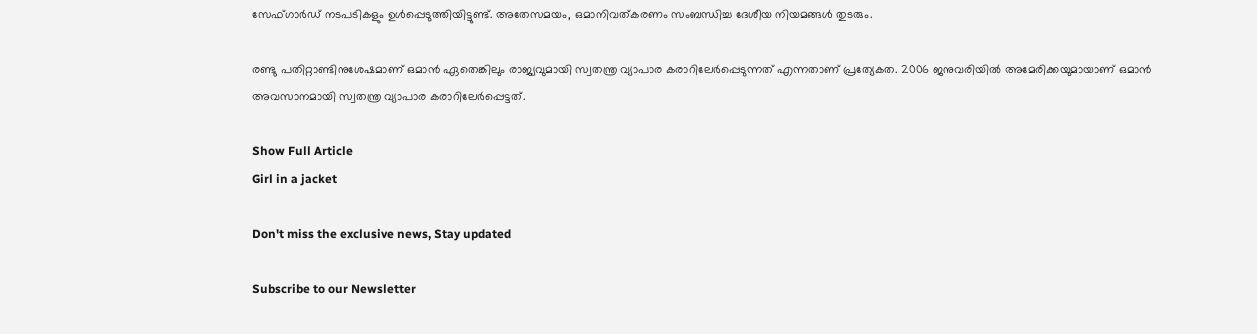സേഫ്‌ഗാർഡ് നടപടികളും ഉൾപ്പെടുത്തിയിട്ടുണ്ട്. അതേസമയം, ഒമാനിവത്കരണം സംബന്ധിച്ച ദേശീയ നിയമങ്ങൾ തുടരും.

രണ്ടു പതിറ്റാണ്ടിനുശേഷമാണ് ഒമാൻ ഏതെങ്കിലും രാജ്യവുമായി സ്വതന്ത്ര വ്യാപാര കരാറിലേർപ്പെടുന്നത് എന്നതാണ് പ്രത്യേകത. 2006 ജനുവരിയിൽ അമേരിക്കയുമായാണ് ഒമാൻ അവസാനമായി സ്വതന്ത്ര വ്യാപാര കരാറിലേർപ്പെട്ടത്.

Show Full Article
Girl in a jacket

Don't miss the exclusive news, Stay updated

Subscribe to our Newsletter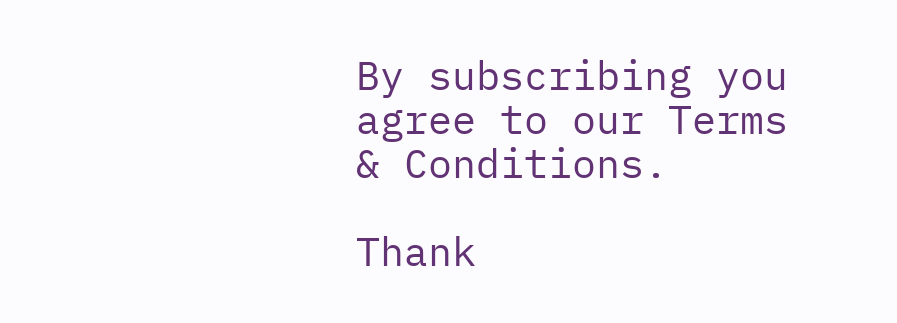By subscribing you agree to our Terms & Conditions.

Thank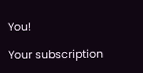You!

Your subscription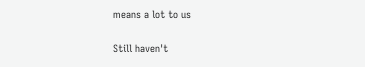means a lot to us

Still haven't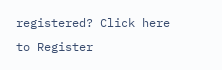registered? Click here to Register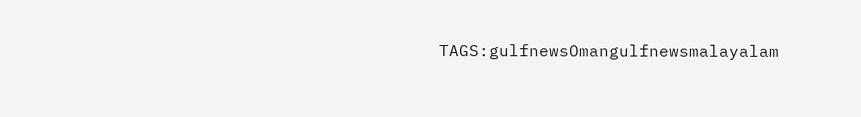TAGS:gulfnewsOmangulfnewsmalayalam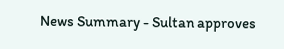News Summary - Sultan approves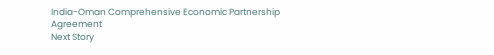India-Oman Comprehensive Economic Partnership Agreement
Next Story